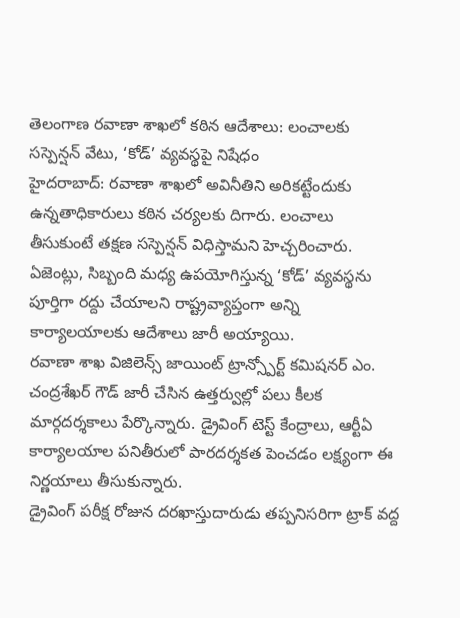తెలంగాణ రవాణా శాఖలో కఠిన ఆదేశాలు: లంచాలకు సస్పెన్షన్ వేటు, ‘కోడ్’ వ్యవస్థపై నిషేధం
హైదరాబాద్: రవాణా శాఖలో అవినీతిని అరికట్టేందుకు ఉన్నతాధికారులు కఠిన చర్యలకు దిగారు. లంచాలు తీసుకుంటే తక్షణ సస్పెన్షన్ విధిస్తామని హెచ్చరించారు. ఏజెంట్లు, సిబ్బంది మధ్య ఉపయోగిస్తున్న ‘కోడ్’ వ్యవస్థను పూర్తిగా రద్దు చేయాలని రాష్ట్రవ్యాప్తంగా అన్ని కార్యాలయాలకు ఆదేశాలు జారీ అయ్యాయి.
రవాణా శాఖ విజిలెన్స్ జాయింట్ ట్రాన్స్పోర్ట్ కమిషనర్ ఎం. చంద్రశేఖర్ గౌడ్ జారీ చేసిన ఉత్తర్వుల్లో పలు కీలక మార్గదర్శకాలు పేర్కొన్నారు. డ్రైవింగ్ టెస్ట్ కేంద్రాలు, ఆర్టీఏ కార్యాలయాల పనితీరులో పారదర్శకత పెంచడం లక్ష్యంగా ఈ నిర్ణయాలు తీసుకున్నారు.
డ్రైవింగ్ పరీక్ష రోజున దరఖాస్తుదారుడు తప్పనిసరిగా ట్రాక్ వద్ద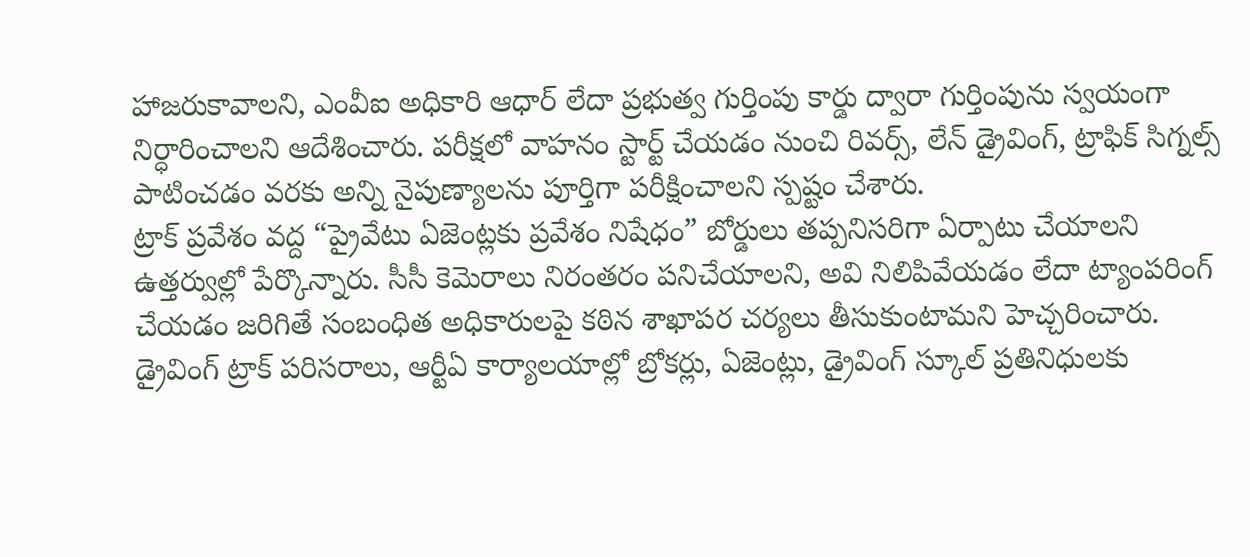హాజరుకావాలని, ఎంవీఐ అధికారి ఆధార్ లేదా ప్రభుత్వ గుర్తింపు కార్డు ద్వారా గుర్తింపును స్వయంగా నిర్ధారించాలని ఆదేశించారు. పరీక్షలో వాహనం స్టార్ట్ చేయడం నుంచి రివర్స్, లేన్ డ్రైవింగ్, ట్రాఫిక్ సిగ్నల్స్ పాటించడం వరకు అన్ని నైపుణ్యాలను పూర్తిగా పరీక్షించాలని స్పష్టం చేశారు.
ట్రాక్ ప్రవేశం వద్ద “ప్రైవేటు ఏజెంట్లకు ప్రవేశం నిషేధం” బోర్డులు తప్పనిసరిగా ఏర్పాటు చేయాలని ఉత్తర్వుల్లో పేర్కొన్నారు. సీసీ కెమెరాలు నిరంతరం పనిచేయాలని, అవి నిలిపివేయడం లేదా ట్యాంపరింగ్ చేయడం జరిగితే సంబంధిత అధికారులపై కఠిన శాఖాపర చర్యలు తీసుకుంటామని హెచ్చరించారు.
డ్రైవింగ్ ట్రాక్ పరిసరాలు, ఆర్టీఏ కార్యాలయాల్లో బ్రోకర్లు, ఏజెంట్లు, డ్రైవింగ్ స్కూల్ ప్రతినిధులకు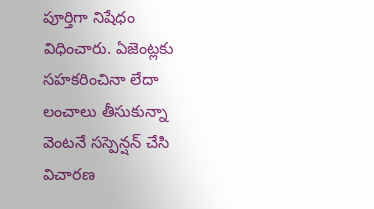పూర్తిగా నిషేధం విధించారు. ఏజెంట్లకు సహకరించినా లేదా లంచాలు తీసుకున్నా వెంటనే సస్పెన్షన్ చేసి విచారణ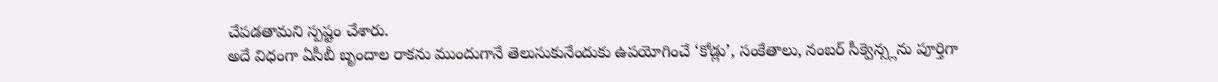చేపడతామని స్పష్టం చేశారు.
అదే విధంగా ఏసీబీ బృందాల రాకను ముందుగానే తెలుసుకునేందుకు ఉపయోగించే ‘కోడ్లు’, సంకేతాలు, నంబర్ సీక్వెన్స్లను పూర్తిగా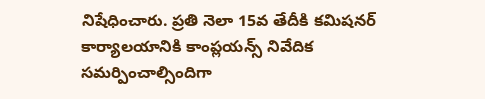నిషేధించారు. ప్రతి నెలా 15వ తేదీకి కమిషనర్ కార్యాలయానికి కాంప్లయన్స్ నివేదిక సమర్పించాల్సిందిగా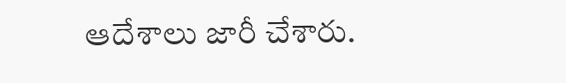ఆదేశాలు జారీ చేశారు.